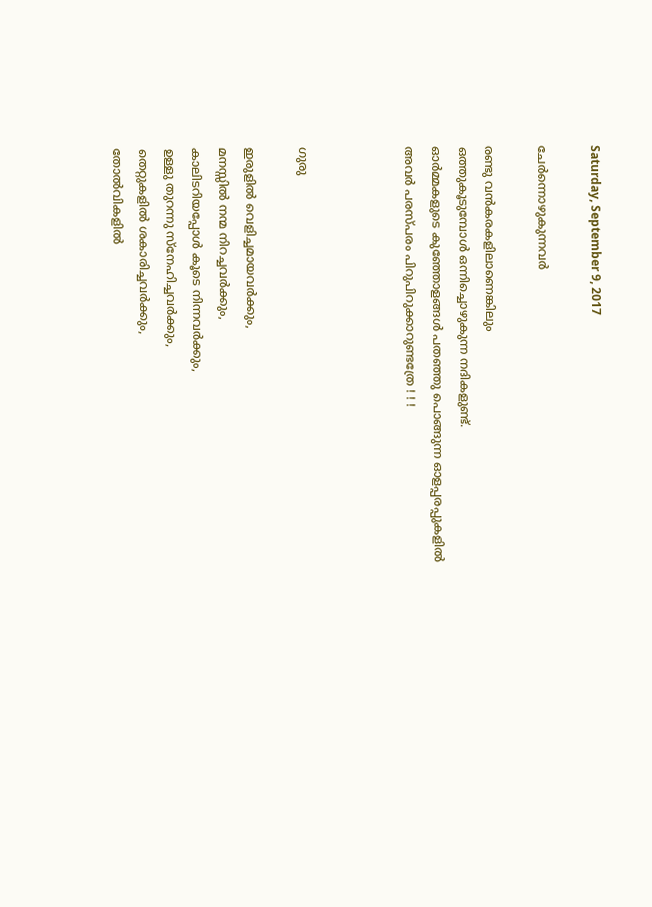Saturday, September 9, 2017

ചേര്‍ന്നൊഴുകുന്നവര്‍

രണ്ടു വൻകരകളിലാണെങ്കിലും
ഒത്തുകൂടുമ്പോൾ ഒന്നിച്ചൊഴുകുന്ന നദികളുണ്ട്.
ഓർമ്മകളുടെ കുഞ്ഞോളങ്ങൾ പതഞ്ഞു പൊങ്ങുന്ന ഓളപ്പരപ്പുകളിൽ
അവർ പരസ്പരം പിറുപിറുക്കാറുണ്ടത്രേ ! ! !



ഗുരു

ഇരുളില്‍ വെളിച്ചമായവര്‍ക്കും,
മനസ്സില്‍ നന്മ നിറച്ചവര്‍ക്കും,
കാലിടറിയപ്പോള്‍ കൂടെ നിന്നവര്‍ക്കും,
ഉള്ളു തുറന്നു സ്നേഹിച്ചവര്‍ക്കും,
തെറ്റുകളില്‍ ശകാരിച്ചവര്‍ക്കും,
തോല്‍വികളില്‍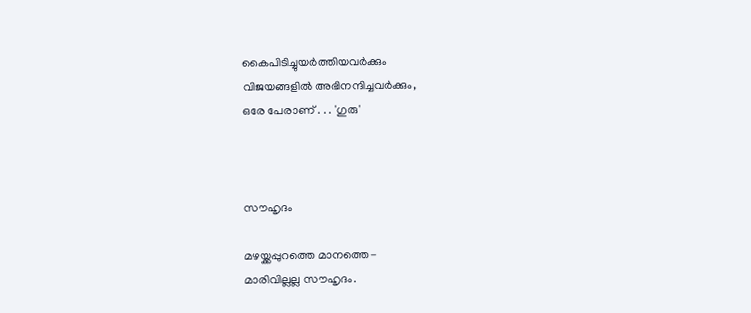കൈപിടിച്ചുയര്‍ത്തിയവര്‍ക്കും
വിജയങ്ങളില്‍ അഭിനന്ദിച്ചവര്‍ക്കും,
ഒരേ പേരാണ് . . . 'ഗുരു'



സൗഹൃദം

മഴയ്ക്കപ്പുറത്തെ മാനത്തെ-
മാരിവില്ലല്ല സൗഹൃദം.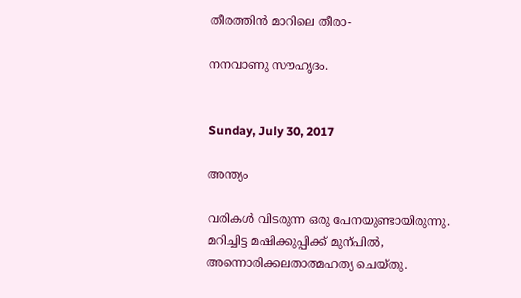തീരത്തിന്‍ മാറിലെ തീരാ-

നനവാണു സൗഹൃദം.


Sunday, July 30, 2017

അന്ത്യം

വരികള്‍ വിടരുന്ന ഒരു പേനയുണ്ടായിരുന്നു.
മറിച്ചിട്ട മഷിക്കുപ്പിക്ക് മുന്പില്‍,
അന്നൊരിക്കലതാത്മഹത്യ ചെയ്തു.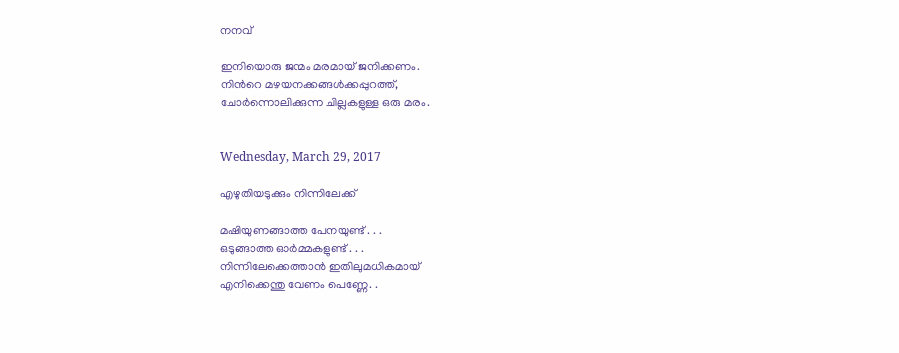നനവ്

ഇനിയൊരു ജന്മം മരമായ്‌ ജനിക്കണം.
നിന്‍റെ മഴയനക്കങ്ങള്‍ക്കപ്പുറത്ത്,
ചോര്‍ന്നൊലിക്കുന്ന ചില്ലകളുള്ള ഒരു മരം.


Wednesday, March 29, 2017

എഴുതിയടുക്കും നിന്നിലേക്ക്‌

മഷിയുണങ്ങാത്ത പേനയുണ്ട് . . .
ഒടുങ്ങാത്ത ഓര്‍മ്മകളുണ്ട് . . .
നിന്നിലേക്കെത്താന്‍ ഇതിലുമധികമായ്
എനിക്കെന്തു വേണം പെണ്ണേ. .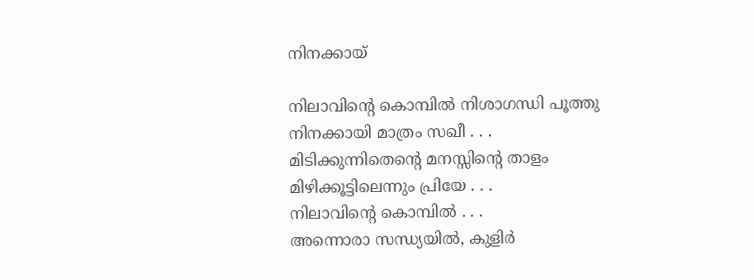നിനക്കായ്

നിലാവിന്‍റെ കൊമ്പില്‍ നിശാഗന്ധി പൂത്തു
നിനക്കായി മാത്രം സഖീ . . .
മിടിക്കുന്നിതെന്‍റെ മനസ്സിന്‍റെ താളം
മിഴിക്കൂട്ടിലെന്നും പ്രിയേ . . .
നിലാവിന്‍റെ കൊമ്പില്‍ . . .
അന്നൊരാ സന്ധ്യയില്‍, കുളിര്‍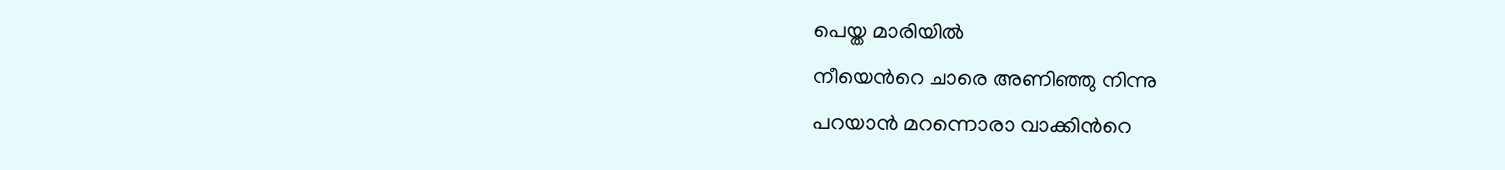പെയ്ത മാരിയില്‍
നീയെന്‍റെ ചാരെ അണിഞ്ഞു നിന്നു
പറയാന്‍ മറന്നൊരാ വാക്കിന്‍റെ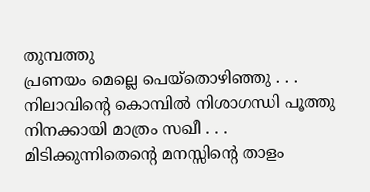തുമ്പത്തു
പ്രണയം മെല്ലെ പെയ്തൊഴിഞ്ഞു . . .
നിലാവിന്‍റെ കൊമ്പില്‍ നിശാഗന്ധി പൂത്തു
നിനക്കായി മാത്രം സഖീ . . .
മിടിക്കുന്നിതെന്‍റെ മനസ്സിന്‍റെ താളം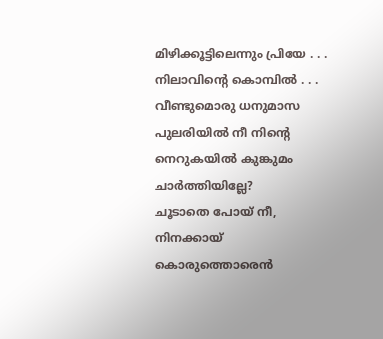മിഴിക്കൂട്ടിലെന്നും പ്രിയേ . . .
നിലാവിന്‍റെ കൊമ്പില്‍ . . .
വീണ്ടുമൊരു ധനുമാസ പുലരിയില്‍ നീ നിന്‍റെ
നെറുകയില്‍ കുങ്കുമം ചാര്‍ത്തിയില്ലേ?
ചൂടാതെ പോയ്‌ നീ, നിനക്കായ് കൊരുത്തൊരെന്‍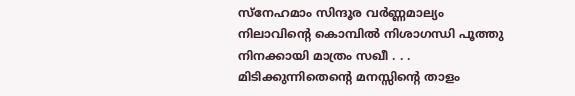സ്നേഹമാം സിന്ദൂര വര്‍ണ്ണമാല്യം
നിലാവിന്‍റെ കൊമ്പില്‍ നിശാഗന്ധി പൂത്തു
നിനക്കായി മാത്രം സഖീ . . .
മിടിക്കുന്നിതെന്‍റെ മനസ്സിന്‍റെ താളം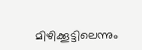മിഴിക്കൂട്ടിലെന്നും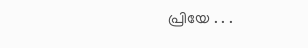പ്രിയേ . . .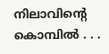നിലാവിന്‍റെ കൊമ്പില്‍ . . .